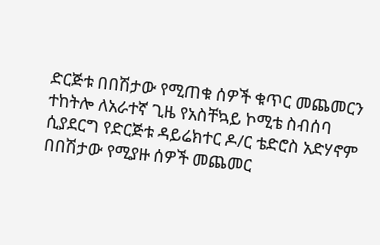ድርጅቱ በበሽታው የሚጠቁ ሰዎች ቁጥር መጨመርን ተከትሎ ለአራተኛ ጊዜ የአስቸኳይ ኮሚቴ ስብሰባ ሲያደርግ የድርጅቱ ዳይሬክተር ዶ/ር ቴድሮስ አድሃኖም በበሽታው የሚያዙ ሰዎች መጨመር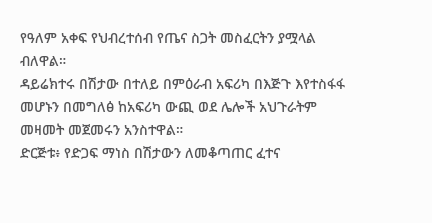የዓለም አቀፍ የህብረተሰብ የጤና ስጋት መስፈርትን ያሟላል ብለዋል።
ዳይሬክተሩ በሽታው በተለይ በምዕራብ አፍሪካ በእጅጉ እየተስፋፋ መሆኑን በመግለፅ ከአፍሪካ ውጪ ወደ ሌሎች አህጉራትም መዛመት መጀመሩን አንስተዋል።
ድርጅቱ፥ የድጋፍ ማነስ በሽታውን ለመቆጣጠር ፈተና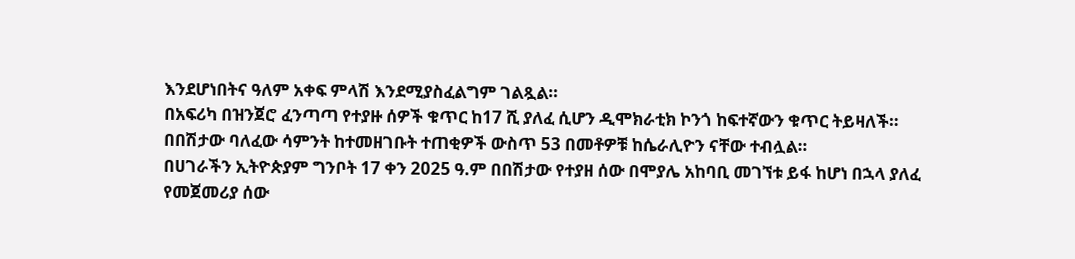እንደሆነበትና ዓለም አቀፍ ምላሽ እንደሚያስፈልግም ገልጿል።
በአፍሪካ በዝንጀሮ ፈንጣጣ የተያዙ ሰዎች ቁጥር ከ17 ሺ ያለፈ ሲሆን ዲሞክራቲክ ኮንጎ ከፍተኛውን ቁጥር ትይዛለች።
በበሽታው ባለፈው ሳምንት ከተመዘገቡት ተጠቂዎች ውስጥ 53 በመቶዎቹ ከሴራሊዮን ናቸው ተብሏል።
በሀገራችን ኢትዮጵያም ግንቦት 17 ቀን 2025 ዓ.ም በበሽታው የተያዘ ሰው በሞያሌ አከባቢ መገኘቱ ይፋ ከሆነ በኋላ ያለፈ የመጀመሪያ ሰው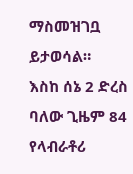ማስመዝገቧ ይታወሳል።
እስከ ሰኔ 2 ድረስ ባለው ጊዜም 84 የላብራቶሪ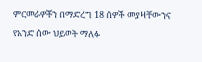ምርመራዎቾን በማድረግ 18 ሰዎች መያዛቸውንና የአንድ ሰው ህይወት ማለፉ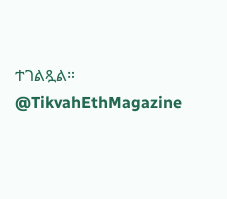ተገልጿል።
@TikvahEthMagazine